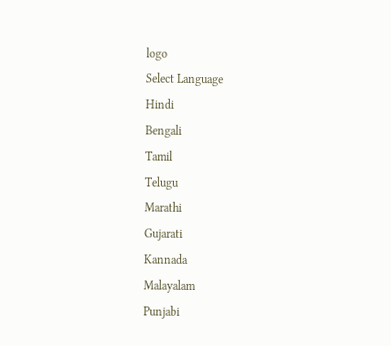logo
Select Language
Hindi
Bengali
Tamil
Telugu
Marathi
Gujarati
Kannada
Malayalam
Punjabi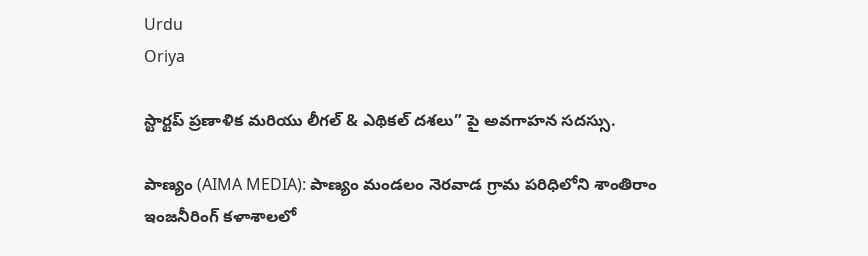Urdu
Oriya

స్టార్టప్ ప్రణాళిక మరియు లీగల్ & ఎథికల్ దశలు” పై అవగాహన సదస్సు.

పాణ్యం (AIMA MEDIA): పాణ్యం మండలం నెరవాడ గ్రామ పరిధిలోని శాంతిరాం ఇంజనీరింగ్ కళాశాలలో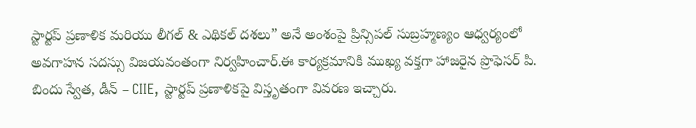స్టార్టప్ ప్రణాళిక మరియు లీగల్ & ఎథికల్ దశలు” అనే అంశంపై ప్రిన్సిపల్ సుబ్రహ్మణ్యం ఆధ్వర్యంలో అవగాహన సదస్సు విజయవంతంగా నిర్వహించార్.ఈ కార్యక్రమానికి ముఖ్య వక్తగా హాజరైన ప్రొఫెసర్ పి. బిందు స్వేత, డీన్ – CIIE, స్టార్టప్ ప్రణాళికపై విస్తృతంగా వివరణ ఇచ్చారు.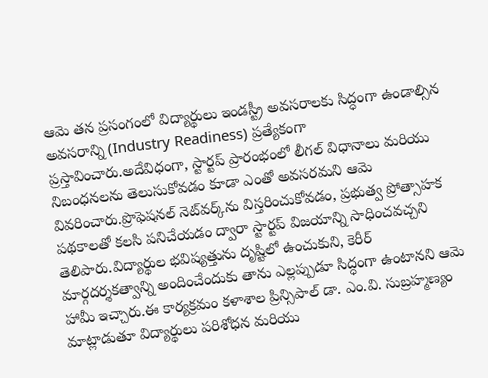ఆమె తన ప్రసంగంలో విద్యార్థులు ఇండస్ట్రీ అవసరాలకు సిద్ధంగా ఉండాల్సిన అవసరాన్ని (Industry Readiness) ప్రత్యేకంగా ప్రస్తావించారు.అదేవిధంగా, స్టార్టప్ ప్రారంభంలో లీగల్ విధానాలు మరియు నిబంధనలను తెలుసుకోవడం కూడా ఎంతో అవసరమని ఆమె వివరించారు.ప్రొఫెషనల్ నెట్‌వర్క్‌ను విస్తరించుకోవడం, ప్రభుత్వ ప్రోత్సాహక పథకాలతో కలసి పనిచేయడం ద్వారా స్టార్టప్ విజయాన్ని సాధించవచ్చని తెలిపారు.విద్యార్థుల భవిష్యత్తును దృష్టిలో ఉంచుకుని, కెరీర్ మార్గదర్శకత్వాన్ని అందించేందుకు తాను ఎల్లప్పుడూ సిద్ధంగా ఉంటానని ఆమె హామీ ఇచ్చారు.ఈ కార్యక్రమం కళాశాల ప్రిన్సిపాల్ డా. ఎం.వి. సుబ్రహ్మణ్యం మాట్లాడుతూ విద్యార్థులు పరిశోధన మరియు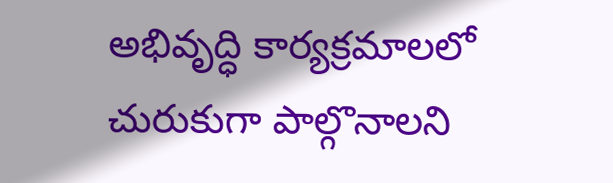అభివృద్ధి కార్యక్రమాలలో చురుకుగా పాల్గొనాలని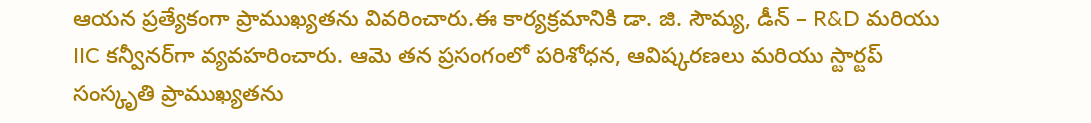ఆయన ప్రత్యేకంగా ప్రాముఖ్యతను వివరించారు.ఈ కార్యక్రమానికి డా. జి. సౌమ్య, డీన్ – R&D మరియు IIC కన్వీనర్‌గా వ్యవహరించారు. ఆమె తన ప్రసంగంలో పరిశోధన, ఆవిష్కరణలు మరియు స్టార్టప్ సంస్కృతి ప్రాముఖ్యతను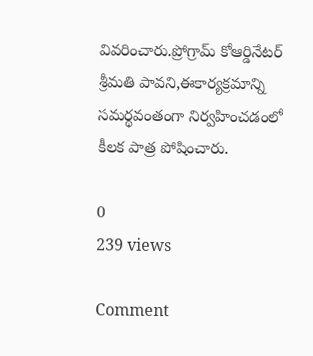వివరించారు.ప్రోగ్రామ్ కోఆర్డినేటర్ శ్రీమతి పావని,ఈకార్యక్రమాన్ని సమర్థవంతంగా నిర్వహించడంలో కీలక పాత్ర పోషించారు.

0
239 views

Comment